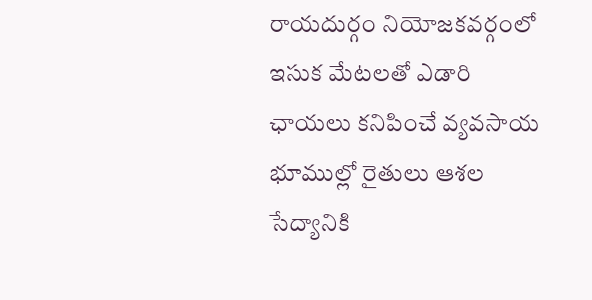రాయదుర్గం నియోజకవర్గంలో ఇసుక మేటలతో ఎడారి ఛాయలు కనిపించే వ్యవసాయ భూముల్లో రైతులు ఆశల సేద్యానికి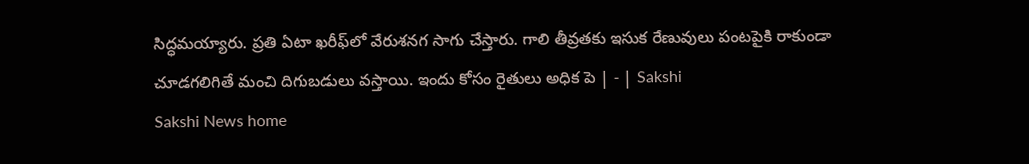సిద్ధమయ్యారు. ప్రతి ఏటా ఖరీఫ్‌లో వేరుశనగ సాగు చేస్తారు. గాలి తీవ్రతకు ఇసుక రేణువులు పంటపైకి రాకుండా చూడగలిగితే మంచి దిగుబడులు వస్తాయి. ఇందు కోసం రైతులు అధిక పె | - | Sakshi
Sakshi News home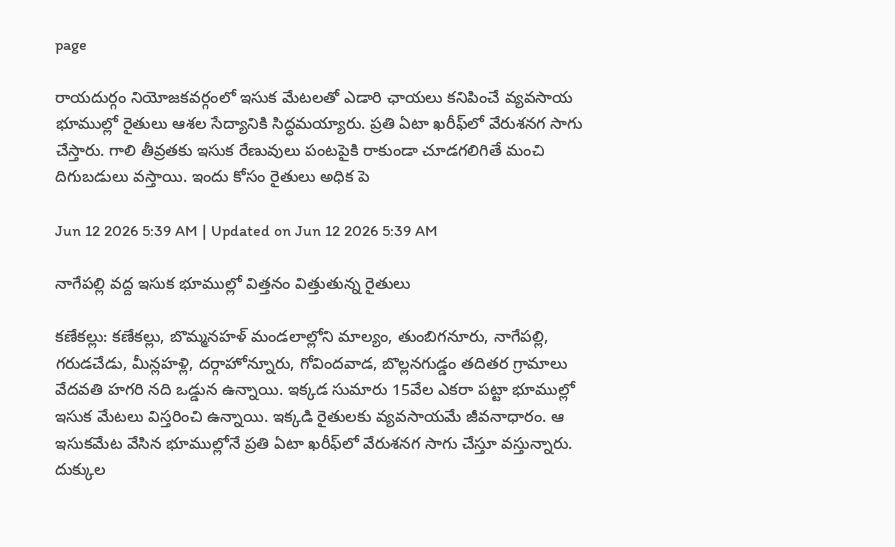page

రాయదుర్గం నియోజకవర్గంలో ఇసుక మేటలతో ఎడారి ఛాయలు కనిపించే వ్యవసాయ భూముల్లో రైతులు ఆశల సేద్యానికి సిద్ధమయ్యారు. ప్రతి ఏటా ఖరీఫ్‌లో వేరుశనగ సాగు చేస్తారు. గాలి తీవ్రతకు ఇసుక రేణువులు పంటపైకి రాకుండా చూడగలిగితే మంచి దిగుబడులు వస్తాయి. ఇందు కోసం రైతులు అధిక పె

Jun 12 2026 5:39 AM | Updated on Jun 12 2026 5:39 AM

నాగేపల్లి వద్ద ఇసుక భూముల్లో విత్తనం విత్తుతున్న రైతులు

కణేకల్లు: కణేకల్లు, బొమ్మనహళ్‌ మండలాల్లోని మాల్యం, తుంబిగనూరు, నాగేపల్లి, గరుడచేడు, మీన్లహళ్లి, దర్గాహోన్నూరు, గోవిందవాడ, బొల్లనగుడ్డం తదితర గ్రామాలు వేదవతి హగరి నది ఒడ్డున ఉన్నాయి. ఇక్కడ సుమారు 15వేల ఎకరా పట్టా భూముల్లో ఇసుక మేటలు విస్తరించి ఉన్నాయి. ఇక్కడి రైతులకు వ్యవసాయమే జీవనాధారం. ఆ ఇసుకమేట వేసిన భూముల్లోనే ప్రతి ఏటా ఖరీఫ్‌లో వేరుశనగ సాగు చేస్తూ వస్తున్నారు. దుక్కుల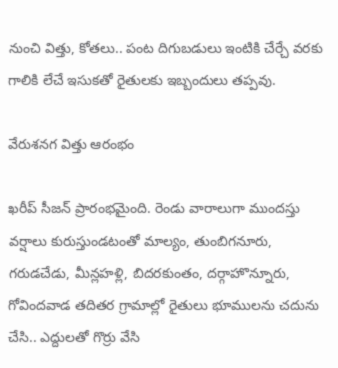నుంచి విత్తు, కోతలు.. పంట దిగుబడులు ఇంటికి చేర్చే వరకు గాలికి లేచే ఇసుకతో రైతులకు ఇబ్బందులు తప్పవు.

వేరుశనగ విత్తు ఆరంభం

ఖరీప్‌ సీజన్‌ ప్రారంభమైంది. రెండు వారాలుగా ముందస్తు వర్షాలు కురుస్తుండటంతో మాల్యం, తుంబిగనూరు, గరుడచేడు, మీన్లహళ్లి, బిదరకుంతం, దర్గాహొన్నూరు, గోవిందవాడ తదితర గ్రామాల్లో రైతులు భూములను చదును చేసి.. ఎద్దులతో గొర్రు వేసి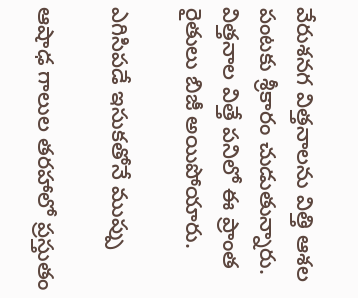వేరుశనగ విత్తనాలను విత్తి ఆశల పంటకు శ్రీకారం చుడుతున్నారు. విత్తనాల విత్తే పనిలో ఈ ప్రాంత రైతులు బిజీ అయిపోయారు.

ఎగిసిపడే ఇసుకతోనే ముప్పు

ఆషాఢ గాలుల తరహాలో ప్రస్తుతం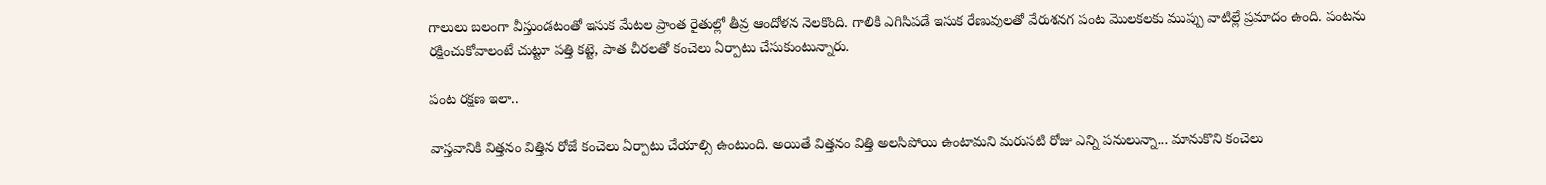గాలులు బలంగా వీస్తుండటంతో ఇసుక మేటల ప్రాంత రైతుల్లో తీవ్ర ఆందోళన నెలకొంది. గాలికి ఎగిసిపడే ఇసుక రేణువులతో వేరుశనగ పంట మొలకలకు ముప్పు వాటిల్లే ప్రమాదం ఉంది. పంటను రక్షించుకోవాలంటే చుట్టూ పత్తి కట్టె, పాత చీరలతో కంచెలు ఏర్పాటు చేసుకుంటున్నారు.

పంట రక్షణ ఇలా..

వాస్తవానికి విత్తనం విత్తిన రోజే కంచెలు ఏర్పాటు చేయాల్సి ఉంటుంది. అయితే విత్తనం విత్తి అలసిపోయి ఉంటామని మరుసటి రోజు ఎన్ని పనులున్నా... మానుకొని కంచెలు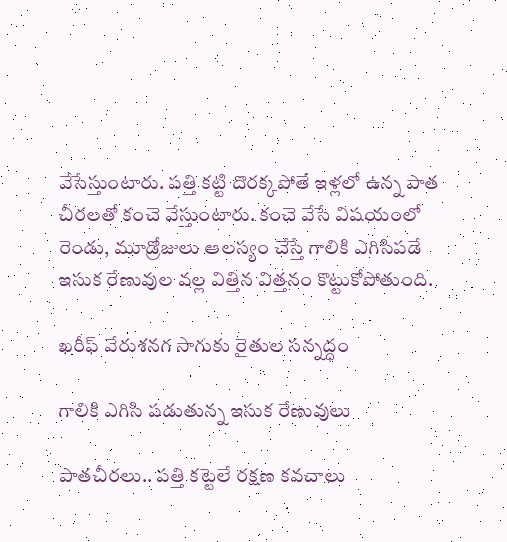వేసేస్తుంటారు. పత్తి కట్టి దొరక్కపోతే ఇళ్లలో ఉన్న పాత చీరలతో కంచె వేస్తుంటారు. కంచె వేసే విషయంలో రెండు, మూడ్రోజులు ఆలస్యం చేస్తే గాలికి ఎగిసిపడే ఇసుక రేణువుల వల్ల విత్తిన విత్తనం కొట్టుకోపోతుంది.

ఖరీఫ్‌ వేరుశనగ సాగుకు రైతుల సన్నద్ధం

గాలికి ఎగిసి పడుతున్న ఇసుక రేణువులు

పాతచీరలు.. పత్తి కట్టెలే రక్షణ కవచాలు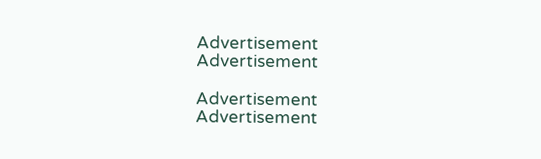Advertisement
Advertisement

Advertisement
Advertisement